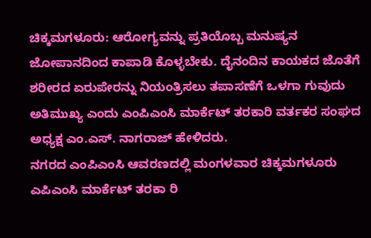ಚಿಕ್ಕಮಗಳೂರು: ಆರೋಗ್ಯವನ್ನು ಪ್ರತಿಯೊಬ್ಬ ಮನುಷ್ಯನ ಜೋಪಾನದಿಂದ ಕಾಪಾಡಿ ಕೊಳ್ಳಬೇಕು. ದೈನಂದಿನ ಕಾಯಕದ ಜೊತೆಗೆ ಶರೀರದ ಏರುಪೇರನ್ನು ನಿಯಂತ್ರಿಸಲು ತಪಾಸಣೆಗೆ ಒಳಗಾ ಗುವುದು ಅತಿಮುಖ್ಯ ಎಂದು ಎಂಪಿಎಂಸಿ ಮಾರ್ಕೆಟ್ ತರಕಾರಿ ವರ್ತಕರ ಸಂಘದ ಅಧ್ಯಕ್ಷ ಎಂ.ಎಸ್. ನಾಗರಾಜ್ ಹೇಳಿದರು.
ನಗರದ ಎಂಪಿಎಂಸಿ ಆವರಣದಲ್ಲಿ ಮಂಗಳವಾರ ಚಿಕ್ಕಮಗಳೂರು ಎಪಿಎಂಸಿ ಮಾರ್ಕೆಟ್ ತರಕಾ ರಿ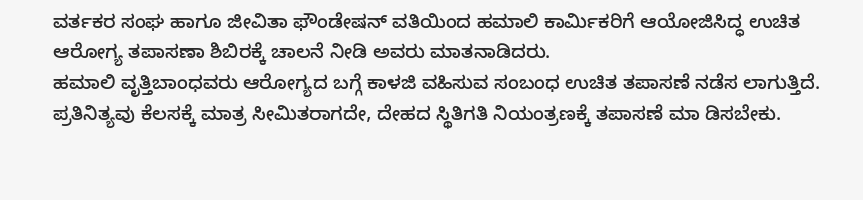ವರ್ತಕರ ಸಂಘ ಹಾಗೂ ಜೀವಿತಾ ಫೌಂಡೇಷನ್ ವತಿಯಿಂದ ಹಮಾಲಿ ಕಾರ್ಮಿಕರಿಗೆ ಆಯೋಜಿಸಿದ್ಧ ಉಚಿತ ಆರೋಗ್ಯ ತಪಾಸಣಾ ಶಿಬಿರಕ್ಕೆ ಚಾಲನೆ ನೀಡಿ ಅವರು ಮಾತನಾಡಿದರು.
ಹಮಾಲಿ ವೃತ್ತಿಬಾಂಧವರು ಆರೋಗ್ಯದ ಬಗ್ಗೆ ಕಾಳಜಿ ವಹಿಸುವ ಸಂಬಂಧ ಉಚಿತ ತಪಾಸಣೆ ನಡೆಸ ಲಾಗುತ್ತಿದೆ. ಪ್ರತಿನಿತ್ಯವು ಕೆಲಸಕ್ಕೆ ಮಾತ್ರ ಸೀಮಿತರಾಗದೇ, ದೇಹದ ಸ್ಥಿತಿಗತಿ ನಿಯಂತ್ರಣಕ್ಕೆ ತಪಾಸಣೆ ಮಾ ಡಿಸಬೇಕು.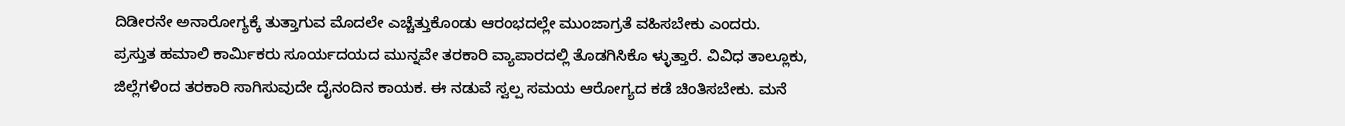ದಿಡೀರನೇ ಅನಾರೋಗ್ಯಕ್ಕೆ ತುತ್ತಾಗುವ ಮೊದಲೇ ಎಚ್ಚೆತ್ತುಕೊಂಡು ಆರಂಭದಲ್ಲೇ ಮುಂಜಾಗ್ರತೆ ವಹಿಸಬೇಕು ಎಂದರು.
ಪ್ರಸ್ತುತ ಹಮಾಲಿ ಕಾರ್ಮಿಕರು ಸೂರ್ಯದಯದ ಮುನ್ನವೇ ತರಕಾರಿ ವ್ಯಾಪಾರದಲ್ಲಿ ತೊಡಗಿಸಿಕೊ ಳ್ಳುತ್ತಾರೆ. ವಿವಿಧ ತಾಲ್ಲೂಕು, ಜಿಲ್ಲೆಗಳಿಂದ ತರಕಾರಿ ಸಾಗಿಸುವುದೇ ದೈನಂದಿನ ಕಾಯಕ. ಈ ನಡುವೆ ಸ್ವಲ್ಪ ಸಮಯ ಆರೋಗ್ಯದ ಕಡೆ ಚಿಂತಿಸಬೇಕು. ಮನೆ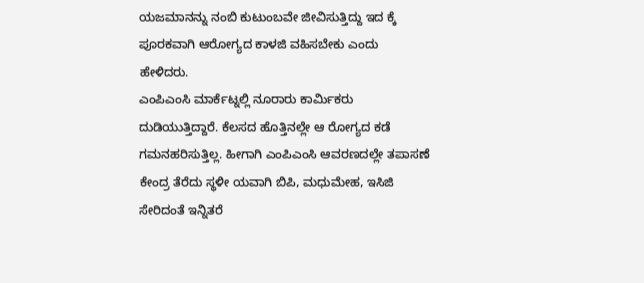ಯಜಮಾನನ್ನು ನಂಬಿ ಕುಟುಂಬವೇ ಜೀವಿಸುತ್ತಿದ್ದು ಇದ ಕ್ಕೆ ಪೂರಕವಾಗಿ ಆರೋಗ್ಯದ ಕಾಳಜಿ ವಹಿಸಬೇಕು ಎಂದು ಹೇಳಿದರು.
ಎಂಪಿಎಂಸಿ ಮಾರ್ಕೆಟ್ನಲ್ಲಿ ನೂರಾರು ಕಾರ್ಮಿಕರು ದುಡಿಯುತ್ತಿದ್ದಾರೆ. ಕೆಲಸದ ಹೊತ್ತಿನಲ್ಲೇ ಆ ರೋಗ್ಯದ ಕಡೆ ಗಮನಹರಿಸುತ್ತಿಲ್ಲ. ಹೀಗಾಗಿ ಎಂಪಿಎಂಸಿ ಆವರಣದಲ್ಲೇ ತಪಾಸಣೆ ಕೇಂದ್ರ ತೆರೆದು ಸ್ಥಳೀ ಯವಾಗಿ ಬಿಪಿ, ಮಧುಮೇಹ, ಇಸಿಜಿ ಸೇರಿದಂತೆ ಇನ್ನಿತರೆ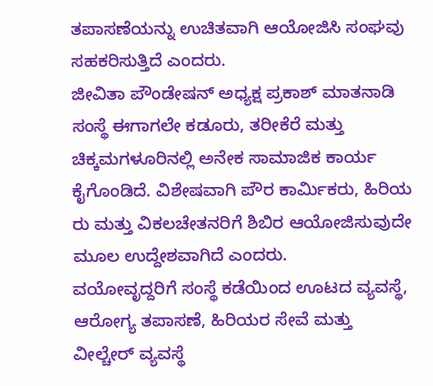ತಪಾಸಣೆಯನ್ನು ಉಚಿತವಾಗಿ ಆಯೋಜಿಸಿ ಸಂಘವು ಸಹಕರಿಸುತ್ತಿದೆ ಎಂದರು.
ಜೀವಿತಾ ಪೌಂಡೇಷನ್ ಅಧ್ಯಕ್ಷ ಪ್ರಕಾಶ್ ಮಾತನಾಡಿ ಸಂಸ್ಥೆ ಈಗಾಗಲೇ ಕಡೂರು, ತರೀಕೆರೆ ಮತ್ತು ಚಿಕ್ಕಮಗಳೂರಿನಲ್ಲಿ ಅನೇಕ ಸಾಮಾಜಿಕ ಕಾರ್ಯ ಕೈಗೊಂಡಿದೆ. ವಿಶೇಷವಾಗಿ ಪೌರ ಕಾರ್ಮಿಕರು, ಹಿರಿಯ ರು ಮತ್ತು ವಿಕಲಚೇತನರಿಗೆ ಶಿಬಿರ ಆಯೋಜಿಸುವುದೇ ಮೂಲ ಉದ್ದೇಶವಾಗಿದೆ ಎಂದರು.
ವಯೋವೃದ್ದರಿಗೆ ಸಂಸ್ಥೆ ಕಡೆಯಿಂದ ಊಟದ ವ್ಯವಸ್ಥೆ, ಆರೋಗ್ಯ ತಪಾಸಣೆ, ಹಿರಿಯರ ಸೇವೆ ಮತ್ತು ವೀಲ್ಚೇರ್ ವ್ಯವಸ್ಥೆ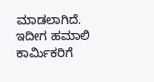ಮಾಡಲಾಗಿದೆ. ಇದೀಗ ಹಮಾಲಿ ಕಾರ್ಮಿಕರಿಗೆ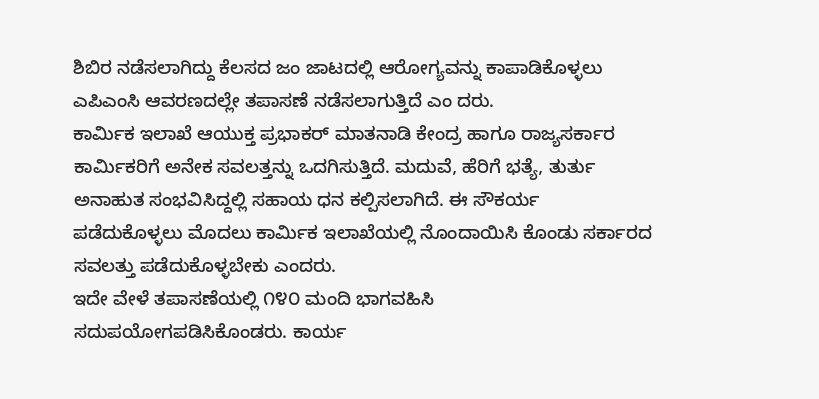ಶಿಬಿರ ನಡೆಸಲಾಗಿದ್ದು ಕೆಲಸದ ಜಂ ಜಾಟದಲ್ಲಿ ಆರೋಗ್ಯವನ್ನು ಕಾಪಾಡಿಕೊಳ್ಳಲು ಎಪಿಎಂಸಿ ಆವರಣದಲ್ಲೇ ತಪಾಸಣೆ ನಡೆಸಲಾಗುತ್ತಿದೆ ಎಂ ದರು.
ಕಾರ್ಮಿಕ ಇಲಾಖೆ ಆಯುಕ್ತ ಪ್ರಭಾಕರ್ ಮಾತನಾಡಿ ಕೇಂದ್ರ ಹಾಗೂ ರಾಜ್ಯಸರ್ಕಾರ ಕಾರ್ಮಿಕರಿಗೆ ಅನೇಕ ಸವಲತ್ತನ್ನು ಒದಗಿಸುತ್ತಿದೆ. ಮದುವೆ, ಹೆರಿಗೆ ಭತ್ಯೆ, ತುರ್ತು ಅನಾಹುತ ಸಂಭವಿಸಿದ್ದಲ್ಲಿ ಸಹಾಯ ಧನ ಕಲ್ಪಿಸಲಾಗಿದೆ. ಈ ಸೌಕರ್ಯ ಪಡೆದುಕೊಳ್ಳಲು ಮೊದಲು ಕಾರ್ಮಿಕ ಇಲಾಖೆಯಲ್ಲಿ ನೊಂದಾಯಿಸಿ ಕೊಂಡು ಸರ್ಕಾರದ ಸವಲತ್ತು ಪಡೆದುಕೊಳ್ಳಬೇಕು ಎಂದರು.
ಇದೇ ವೇಳೆ ತಪಾಸಣೆಯಲ್ಲಿ ೧೪೦ ಮಂದಿ ಭಾಗವಹಿಸಿ ಸದುಪಯೋಗಪಡಿಸಿಕೊಂಡರು. ಕಾರ್ಯ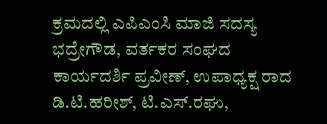ಕ್ರಮದಲ್ಲಿ ಎಪಿಎಂಸಿ ಮಾಜಿ ಸದಸ್ಯ ಭದ್ರೇಗೌಡ, ವರ್ತಕರ ಸಂಘದ ಕಾರ್ಯದರ್ಶಿ ಪ್ರವೀಣ್, ಉಪಾಧ್ಯಕ್ಷ ರಾದ ಡಿ.ಟಿ.ಹರೀಶ್, ಟಿ.ಎಸ್.ರಘು,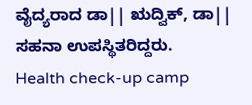ವೈದ್ಯರಾದ ಡಾ|| ಋದ್ವಿಕ್, ಡಾ|| ಸಹನಾ ಉಪಸ್ಥಿತರಿದ್ದರು.
Health check-up camp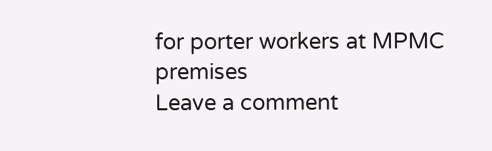for porter workers at MPMC premises
Leave a comment